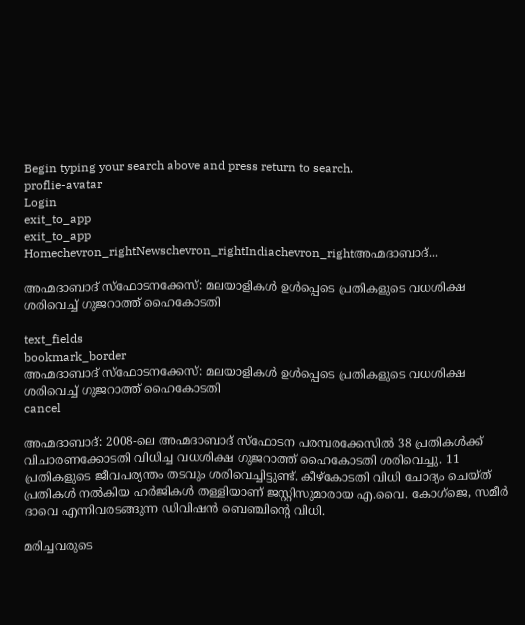Begin typing your search above and press return to search.
proflie-avatar
Login
exit_to_app
exit_to_app
Homechevron_rightNewschevron_rightIndiachevron_rightഅഹ്മദാബാദ്...

അഹ്മദാബാദ് സ്ഫോടനക്കേസ്: മലയാളികൾ ഉൾപ്പെടെ പ്രതികളുടെ വധശിക്ഷ ശരിവെച്ച് ഗുജറാത്ത് ഹൈകോടതി

text_fields
bookmark_border
അഹ്മദാബാദ് സ്ഫോടനക്കേസ്: മലയാളികൾ ഉൾപ്പെടെ പ്രതികളുടെ വധശിക്ഷ ശരിവെച്ച് ഗുജറാത്ത് ഹൈകോടതി
cancel

അഹ്മദാബാദ്: 2008-ലെ അഹ്മദാബാദ് സ്ഫോടന പരമ്പരക്കേസിൽ 38 പ്രതികൾക്ക് വിചാരണക്കോടതി വിധിച്ച വധശിക്ഷ ഗുജറാത്ത് ഹൈകോടതി ശരിവെച്ചു. 11 പ്രതികളുടെ ജീവപര്യന്തം തടവും ശരിവെച്ചിട്ടുണ്ട്. കീഴ്കോടതി വിധി ചോദ്യം ചെയ്ത് പ്രതികൾ നൽകിയ ഹർജികൾ തള്ളിയാണ് ജസ്റ്റിസുമാരായ എ.വൈ. കോഗ്ജെ, സമീർ ദാവെ എന്നിവരടങ്ങുന്ന ഡിവിഷൻ ബെഞ്ചിന്റെ വിധി.

മരിച്ചവരുടെ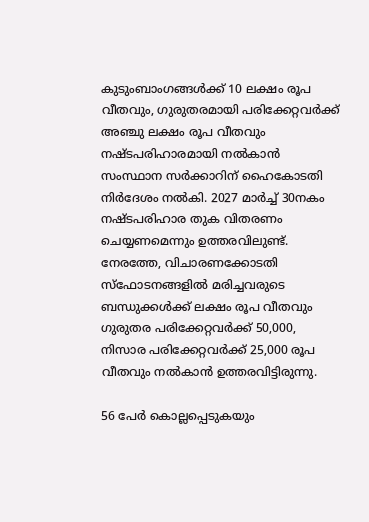കുടുംബാംഗങ്ങൾക്ക് 10 ലക്ഷം രൂപ വീതവും, ഗുരുതരമായി പരിക്കേറ്റവർക്ക് അഞ്ചു ലക്ഷം രൂപ വീതവും നഷ്ടപരിഹാരമായി നൽകാൻ സംസ്ഥാന സർക്കാറിന് ഹൈകോടതി നിർദേശം നൽകി. 2027 മാർച്ച് 30നകം നഷ്ടപരിഹാര തുക വിതരണം ചെയ്യണമെന്നും ഉത്തരവിലുണ്ട്. നേരത്തേ, വിചാരണക്കോടതി സ്ഫോടനങ്ങളിൽ മരിച്ചവരുടെ ബന്ധുക്കൾക്ക് ലക്ഷം രൂപ വീതവും ഗുരുതര പരിക്കേറ്റവർക്ക് 50,000, നിസാര പരിക്കേറ്റവർക്ക് 25,000 രൂപ വീതവും നൽകാൻ ഉത്തരവിട്ടിരുന്നു.

56 പേർ കൊല്ലപ്പെടുകയും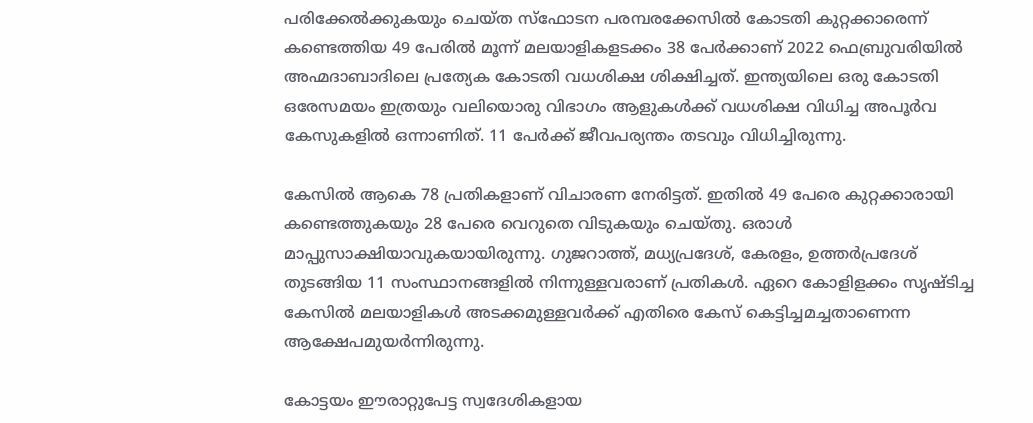പരിക്കേൽക്കുകയും ചെയ്ത സ്ഫോടന പരമ്പരക്കേസിൽ കോടതി കുറ്റക്കാരെന്ന് കണ്ടെത്തിയ 49 പേരിൽ മൂന്ന് മലയാളികളടക്കം 38 പേർക്കാണ് 2022 ഫെബ്രുവരിയിൽ അഹ്മദാബാദിലെ പ്രത്യേക കോടതി വധശിക്ഷ ശിക്ഷിച്ചത്. ഇന്ത്യയിലെ ഒരു കോടതി ഒരേസമയം ഇത്രയും വലിയൊരു വിഭാഗം ആളുകൾക്ക് വധശിക്ഷ വിധിച്ച അപൂർവ കേസുകളിൽ ഒന്നാണിത്. 11 പേർക്ക് ജീവപര്യന്തം തടവും വിധിച്ചിരുന്നു.

കേസിൽ ആകെ 78 പ്രതികളാണ് വിചാരണ നേരിട്ടത്. ഇതിൽ 49 പേരെ കുറ്റക്കാരായി കണ്ടെത്തുകയും 28 പേരെ വെറുതെ വിടുകയും ചെയ്തു. ഒരാൾ മാപ്പുസാക്ഷിയാവുകയായിരുന്നു. ഗുജറാത്ത്, മധ്യപ്രദേശ്, കേരളം, ഉത്തർപ്രദേശ് തുടങ്ങിയ 11 സംസ്ഥാനങ്ങളിൽ നിന്നുള്ളവരാണ് പ്രതികൾ. ഏറെ കോളിളക്കം സൃഷ്ടിച്ച കേസിൽ മലയാളികൾ അടക്കമുള്ളവർക്ക് എതിരെ കേസ് കെട്ടിച്ചമച്ചതാണെന്ന ആക്ഷേപമുയർന്നിരുന്നു.

കോട്ടയം ഈരാറ്റുപേട്ട സ്വദേശികളായ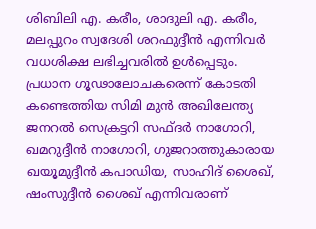ശിബിലി എ. കരീം, ശാദുലി എ. കരീം, മലപ്പുറം സ്വദേശി ശറഫുദ്ദീൻ എന്നിവർ വധശിക്ഷ ലഭിച്ചവരിൽ ഉൾപ്പെടും. പ്രധാന ഗൂഢാലോചകരെന്ന് കോടതി കണ്ടെത്തിയ സിമി മുൻ അഖിലേന്ത്യ ജനറൽ സെക്രട്ടറി സഫ്ദർ നാഗോറി, ഖമറുദ്ദീൻ നാഗോറി, ഗുജറാത്തുകാരായ ഖയൂമുദ്ദീൻ കപാഡിയ, സാഹിദ് ശൈഖ്, ഷംസുദ്ദീൻ ശൈഖ് എന്നിവരാണ്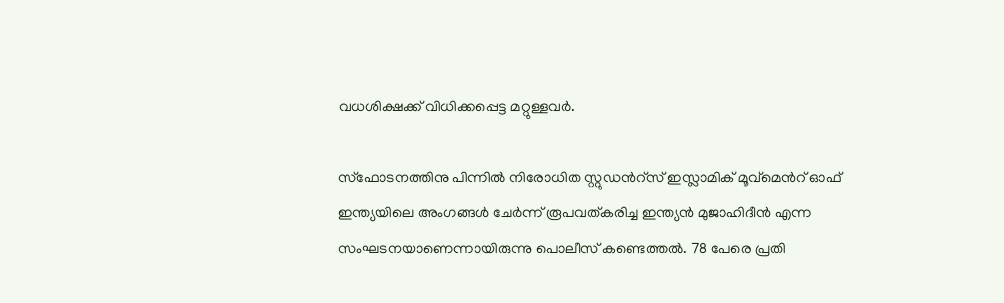വധശിക്ഷക്ക് വിധിക്കപ്പെട്ട മറ്റുള്ളവർ.

സ്ഫോടനത്തിനു പിന്നിൽ നിരോധിത സ്റ്റുഡന്‍റ്സ് ഇസ്ലാമിക് മൂവ്മെന്‍റ് ഓഫ് ഇന്ത്യയിലെ അംഗങ്ങൾ ചേർന്ന് രൂപവത്കരിച്ച ഇന്ത്യൻ മുജാഹിദീൻ എന്ന സംഘടനയാണെന്നായിരുന്നു പൊലീസ് കണ്ടെത്തൽ. 78 പേരെ പ്രതി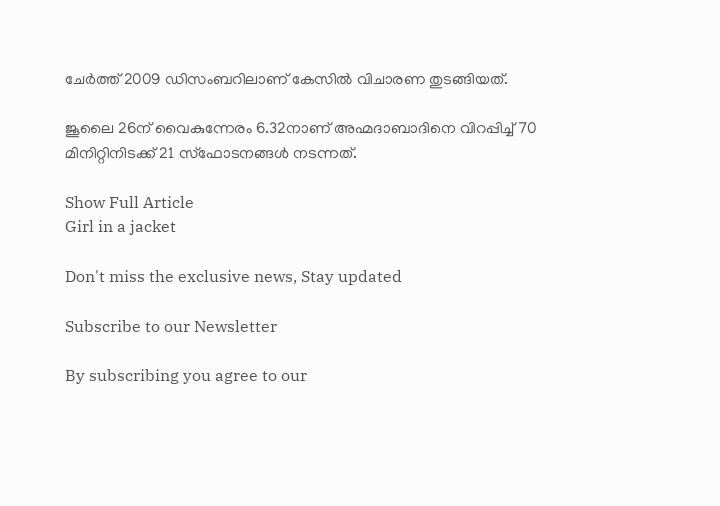ചേർത്ത് 2009 ഡിസംബറിലാണ് കേസിൽ വിചാരണ തുടങ്ങിയത്.

ജൂലൈ 26ന് വൈകുന്നേരം 6.32നാണ് അഹ്മദാബാദിനെ വിറപ്പിച്ച് 70 മിനിറ്റിനിടക്ക് 21 സ്ഫോടനങ്ങൾ നടന്നത്.

Show Full Article
Girl in a jacket

Don't miss the exclusive news, Stay updated

Subscribe to our Newsletter

By subscribing you agree to our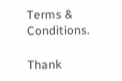Terms & Conditions.

Thank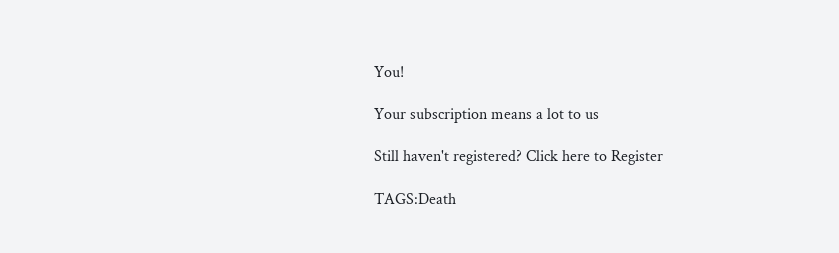You!

Your subscription means a lot to us

Still haven't registered? Click here to Register

TAGS:Death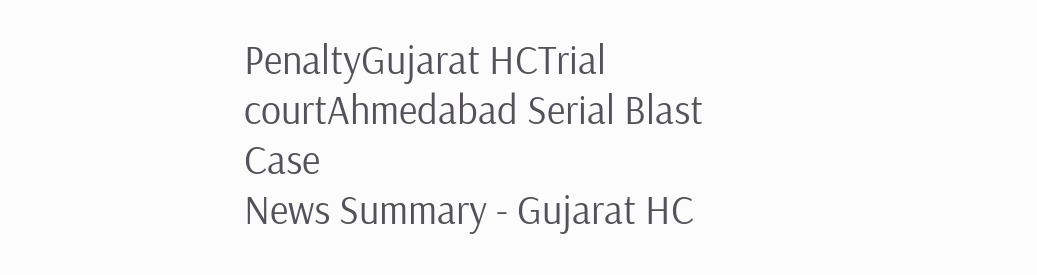PenaltyGujarat HCTrial courtAhmedabad Serial Blast Case
News Summary - Gujarat HC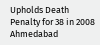Upholds Death Penalty for 38 in 2008 Ahmedabad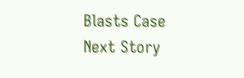Blasts Case
Next Story